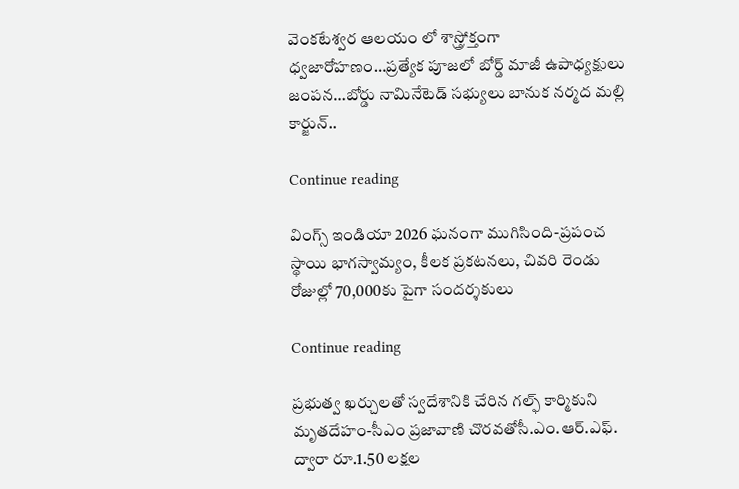వెంకటేశ్వర ఆలయం లో శాస్త్రోక్తంగా ధ్వజారోహణం…ప్రత్యేక పూజలో బోర్డ్ మాజీ ఉపాధ్యక్షులు జంపన…బోర్డు నామినేటెడ్ సభ్యులు బానుక నర్మద మల్లి కార్జున్..

Continue reading

వింగ్స్ ఇండియా 2026 ఘనంగా ముగిసింది-ప్రపంచ స్థాయి భాగస్వామ్యం, కీలక ప్రకటనలు, చివరి రెండు రోజుల్లో 70,000కు పైగా సందర్శకులు

Continue reading

ప్రభుత్వ ఖర్చులతో స్వదేశానికి చేరిన గల్ఫ్ కార్మికుని మృతదేహం-సీఎం ప్రజావాణి చొరవతోసీ.ఎం.ఆర్.ఎఫ్. ద్వారా రూ.1.50 లక్షల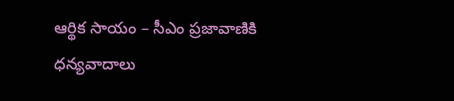ఆర్థిక సాయం – సీఎం ప్రజావాణికి ధన్యవాదాలు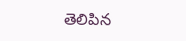తెలిపిన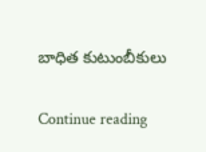బాధిత కుటుంబీకులు

Continue reading